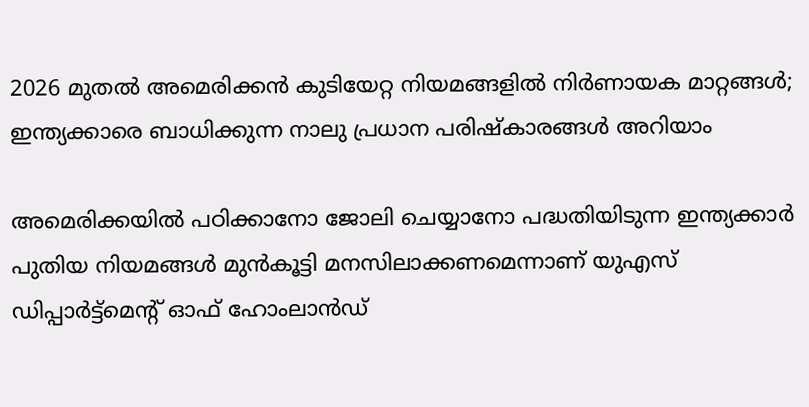2026 മുതല്‍ അമെരിക്കന്‍ കുടിയേറ്റ നിയമങ്ങളില്‍ നിര്‍ണായക മാറ്റങ്ങള്‍; ഇന്ത്യക്കാരെ ബാധിക്കുന്ന നാലു പ്രധാന പരിഷ്‌കാരങ്ങള്‍ അറിയാം

അമെരിക്കയില്‍ പഠിക്കാനോ ജോലി ചെയ്യാനോ പദ്ധതിയിടുന്ന ഇന്ത്യക്കാര്‍ പുതിയ നിയമങ്ങള്‍ മുന്‍കൂട്ടി മനസിലാക്കണമെന്നാണ് യുഎസ് ഡിപ്പാർട്ട്മെന്‍റ് ഓഫ് ഹോംലാൻഡ്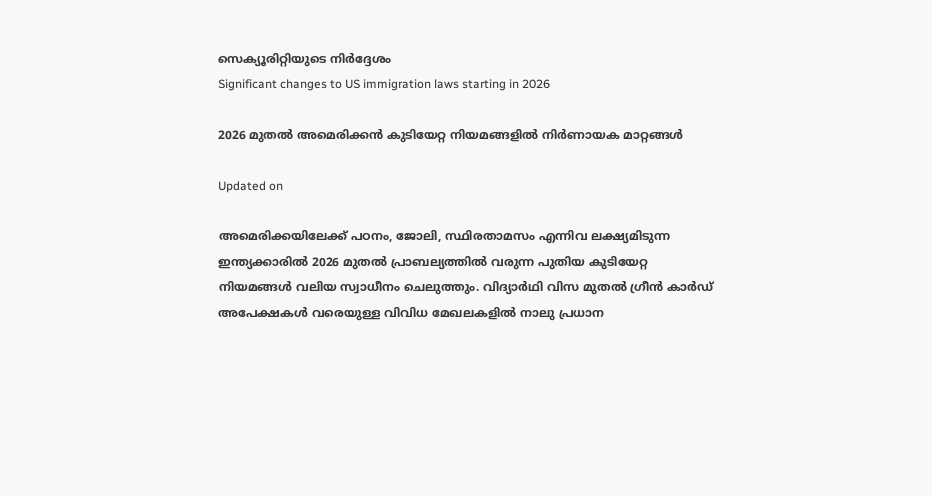സെക്യൂരിറ്റിയുടെ നിർദ്ദേശം
Significant changes to US immigration laws starting in 2026

2026 മുതല്‍ അമെരിക്കന്‍ കുടിയേറ്റ നിയമങ്ങളില്‍ നിര്‍ണായക മാറ്റങ്ങള്‍

Updated on

അമെരിക്കയിലേക്ക് പഠനം, ജോലി, സ്ഥിരതാമസം എന്നിവ ലക്ഷ്യമിടുന്ന ഇന്ത്യക്കാരിൽ 2026 മുതല്‍ പ്രാബല്യത്തില്‍ വരുന്ന പുതിയ കുടിയേറ്റ നിയമങ്ങള്‍ വലിയ സ്വാധീനം ചെലുത്തും. വിദ്യാര്‍ഥി വിസ മുതല്‍ ഗ്രീന്‍ കാര്‍ഡ് അപേക്ഷകള്‍ വരെയുള്ള വിവിധ മേഖലകളില്‍ നാലു പ്രധാന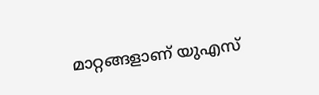മാറ്റങ്ങളാണ് യുഎസ്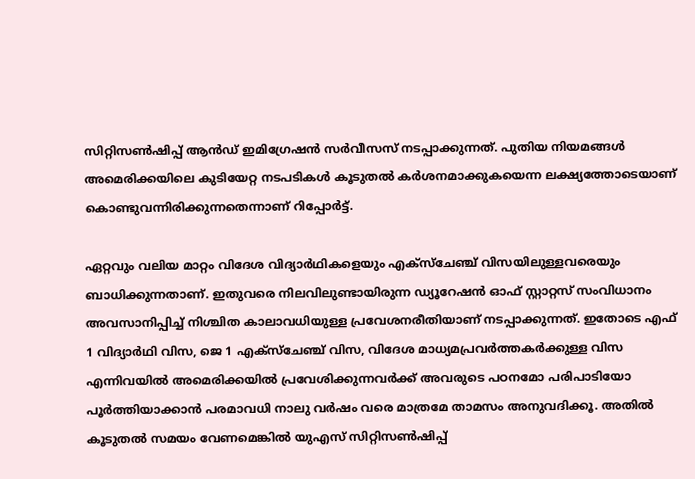സിറ്റിസണ്‍ഷിപ്പ് ആന്‍ഡ് ഇമിഗ്രേഷന്‍ സര്‍വീസസ് നടപ്പാക്കുന്നത്. പുതിയ നിയമങ്ങള്‍ അമെരിക്കയിലെ കുടിയേറ്റ നടപടികള്‍ കൂടുതല്‍ കര്‍ശനമാക്കുകയെന്ന ലക്ഷ്യത്തോടെയാണ് കൊണ്ടുവന്നിരിക്കുന്നതെന്നാണ് റിപ്പോർട്ട്.

ഏറ്റവും വലിയ മാറ്റം വിദേശ വിദ്യാര്‍ഥികളെയും എക്‌സ്‌ചേഞ്ച് വിസയിലുള്ളവരെയും ബാധിക്കുന്നതാണ്. ഇതുവരെ നിലവിലുണ്ടായിരുന്ന ഡ്യൂറേഷൻ ഓഫ് സ്റ്റാറ്റസ് സംവിധാനം അവസാനിപ്പിച്ച് നിശ്ചിത കാലാവധിയുള്ള പ്രവേശനരീതിയാണ് നടപ്പാക്കുന്നത്. ഇതോടെ എഫ് 1 വിദ്യാര്‍ഥി വിസ, ജെ 1 എക്‌സ്‌ചേഞ്ച് വിസ, വിദേശ മാധ്യമപ്രവര്‍ത്തകര്‍ക്കുള്ള വിസ എന്നിവയില്‍ അമെരിക്കയില്‍ പ്രവേശിക്കുന്നവര്‍ക്ക് അവരുടെ പഠനമോ പരിപാടിയോ പൂര്‍ത്തിയാക്കാൻ പരമാവധി നാലു വര്‍ഷം വരെ മാത്രമേ താമസം അനുവദിക്കൂ. അതിൽ കൂടുതൽ സമയം വേണമെങ്കിൽ യുഎസ് സിറ്റിസണ്‍ഷിപ്പ്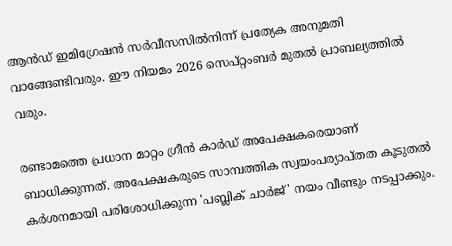ആന്‍ഡ് ഇമിഗ്രേഷന്‍ സര്‍വീസസിൽനിന്ന് പ്രത്യേക അനുമതി വാങ്ങേണ്ടിവരും. ഈ നിയമം 2026 സെപ്റ്റംബര്‍ മുതല്‍ പ്രാബല്യത്തില്‍ വരും.

രണ്ടാമത്തെ പ്രധാന മാറ്റം ഗ്രീന്‍ കാര്‍ഡ് അപേക്ഷകരെയാണ് ബാധിക്കുന്നത്. അപേക്ഷകരുടെ സാമ്പത്തിക സ്വയംപര്യാപ്തത കൂടുതല്‍ കര്‍ശനമായി പരിശോധിക്കുന്ന 'പബ്ലിക് ചാര്‍ജ്' നയം വീണ്ടും നടപ്പാക്കും.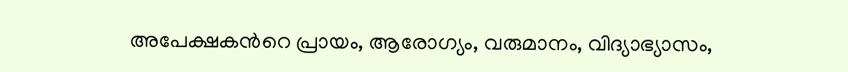അപേക്ഷകന്‍റെ പ്രായം, ആരോഗ്യം, വരുമാനം, വിദ്യാഭ്യാസം,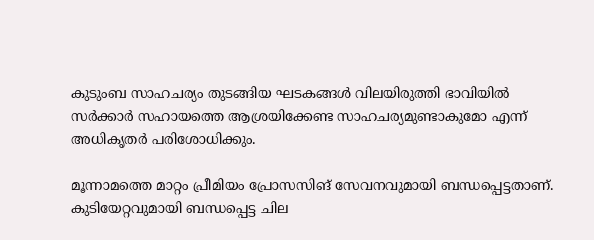കുടുംബ സാഹചര്യം തുടങ്ങിയ ഘടകങ്ങള്‍ വിലയിരുത്തി ഭാവിയില്‍ സര്‍ക്കാര്‍ സഹായത്തെ ആശ്രയിക്കേണ്ട സാഹചര്യമുണ്ടാകുമോ എന്ന് അധികൃതര്‍ പരിശോധിക്കും.

മൂന്നാമത്തെ മാറ്റം പ്രീമിയം പ്രോസസിങ് സേവനവുമായി ബന്ധപ്പെട്ടതാണ്. കുടിയേറ്റവുമായി ബന്ധപ്പെട്ട ചില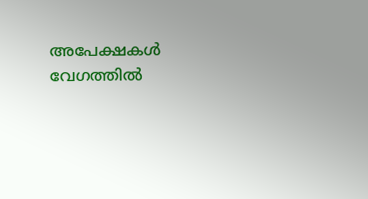അപേക്ഷകള്‍ വേഗത്തില്‍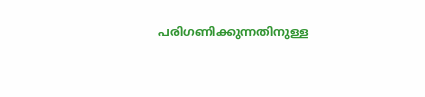പരിഗണിക്കുന്നതിനുള്ള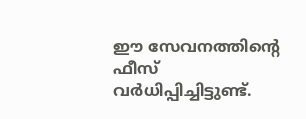ഈ സേവനത്തിന്‍റെ ഫീസ് വര്‍ധിപ്പിച്ചിട്ടുണ്ട്.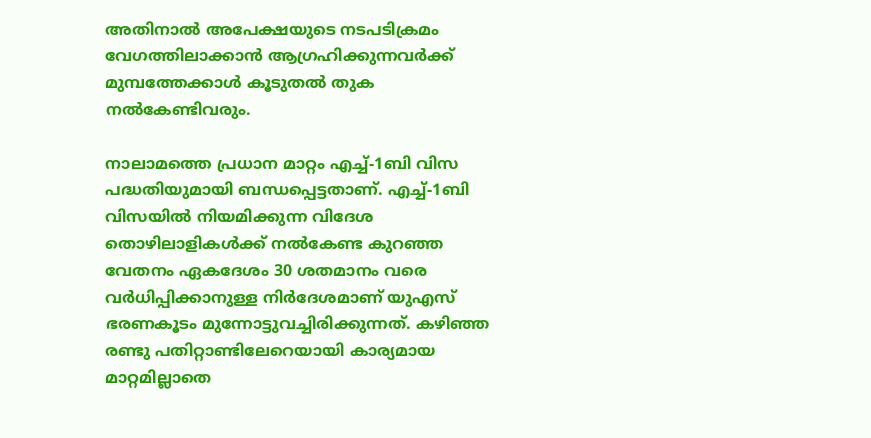അതിനാല്‍ അപേക്ഷയുടെ നടപടിക്രമം വേഗത്തിലാക്കാന്‍ ആഗ്രഹിക്കുന്നവര്‍ക്ക് മുമ്പത്തേക്കാള്‍ കൂടുതല്‍ തുക നല്‍കേണ്ടിവരും.

നാലാമത്തെ പ്രധാന മാറ്റം എച്ച്-1ബി വിസ പദ്ധതിയുമായി ബന്ധപ്പെട്ടതാണ്. എച്ച്-1ബി വിസയിൽ നിയമിക്കുന്ന വിദേശ തൊഴിലാളികൾക്ക് നൽകേണ്ട കുറഞ്ഞ വേതനം ഏകദേശം 30 ശതമാനം വരെ വർധിപ്പിക്കാനുള്ള നിർദേശമാണ് യുഎസ് ഭരണകൂടം മുന്നോട്ടുവച്ചിരിക്കുന്നത്. കഴിഞ്ഞ രണ്ടു പതിറ്റാണ്ടിലേറെയായി കാര്യമായ മാറ്റമില്ലാതെ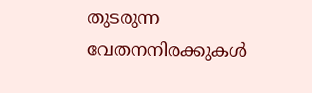തുടരുന്ന വേതനനിരക്കുകൾ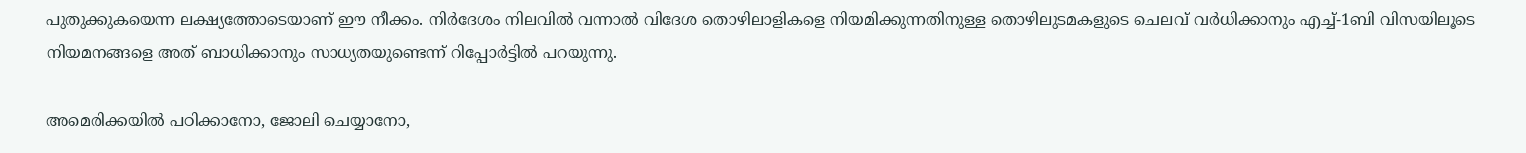പുതുക്കുകയെന്ന ലക്ഷ്യത്തോടെയാണ് ഈ നീക്കം. നിർദേശം നിലവിൽ വന്നാൽ വിദേശ തൊഴിലാളികളെ നിയമിക്കുന്നതിനുള്ള തൊഴിലുടമകളുടെ ചെലവ് വർധിക്കാനും എച്ച്-1ബി വിസയിലൂടെ നിയമനങ്ങളെ അത് ബാധിക്കാനും സാധ്യതയുണ്ടെന്ന് റിപ്പോർട്ടിൽ പറയുന്നു.

അമെരിക്കയില്‍ പഠിക്കാനോ, ജോലി ചെയ്യാനോ,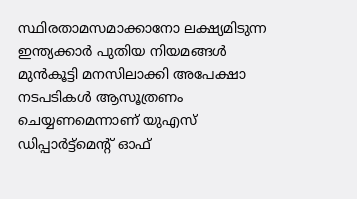സ്ഥിരതാമസമാക്കാനോ ലക്ഷ്യമിടുന്ന ഇന്ത്യക്കാര്‍ പുതിയ നിയമങ്ങള്‍ മുന്‍കൂട്ടി മനസിലാക്കി അപേക്ഷാ നടപടികള്‍ ആസൂത്രണം ചെയ്യണമെന്നാണ് യുഎസ് ഡിപ്പാർട്ട്മെന്‍റ് ഓഫ്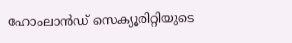ഹോംലാൻഡ് സെക്യൂരിറ്റിയുടെ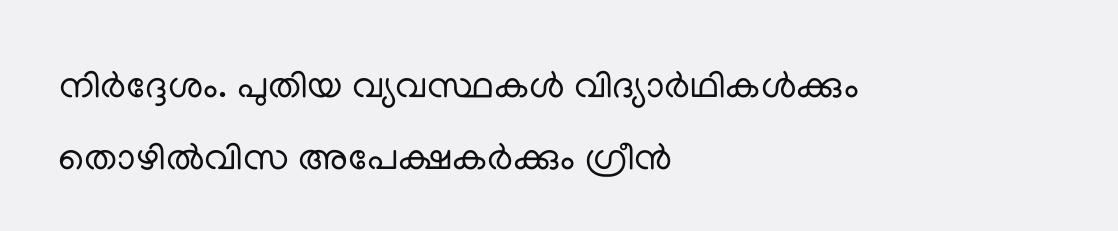നിർദ്ദേശം. പുതിയ വ്യവസ്ഥകള്‍ വിദ്യാര്‍ഥികള്‍ക്കും തൊഴില്‍വിസ അപേക്ഷകര്‍ക്കും ഗ്രീന്‍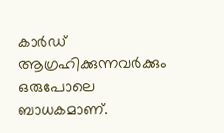കാര്‍ഡ് ആഗ്രഹിക്കുന്നവര്‍ക്കും ഒരുപോലെ ബാധകമാണ്.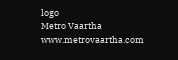logo
Metro Vaartha
www.metrovaartha.com